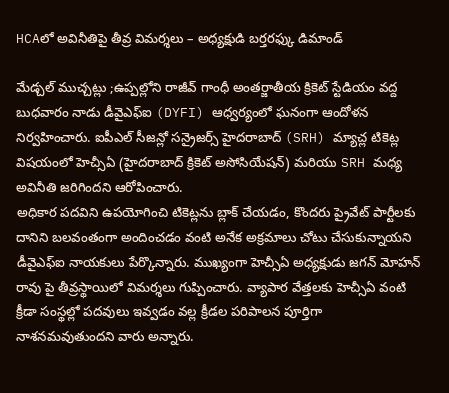HCAలో అవినీతిపై తీవ్ర విమర్శలు – అధ్యక్షుడి బర్తరఫ్కు డిమాండ్

మేడ్చల్ ముచ్చట్లు ;ఉప్పల్లోని రాజీవ్ గాంధీ అంతర్జాతీయ క్రికెట్ స్టేడియం వద్ద బుధవారం నాడు డీవైఎఫ్ఐ (DYFI) ఆధ్వర్యంలో ఘనంగా ఆందోళన నిర్వహించారు. ఐపీఎల్ సీజన్లో సన్రైజర్స్ హైదరాబాద్ (SRH) మ్యాచ్ల టికెట్ల విషయంలో హెచ్సీఏ (హైదరాబాద్ క్రికెట్ అసోసియేషన్) మరియు SRH మధ్య అవినీతి జరిగిందని ఆరోపించారు.
అధికార పదవిని ఉపయోగించి టికెట్లను బ్లాక్ చేయడం, కొందరు ప్రైవేట్ పార్టీలకు దానిని బలవంతంగా అందించడం వంటి అనేక అక్రమాలు చోటు చేసుకున్నాయని డీవైఎఫ్ఐ నాయకులు పేర్కొన్నారు. ముఖ్యంగా హెచ్సీఏ అధ్యక్షుడు జగన్ మోహన్ రావు పై తీవ్రస్థాయిలో విమర్శలు గుప్పించారు. వ్యాపార వేత్తలకు హెచ్సీఏ వంటి క్రీడా సంస్థల్లో పదవులు ఇవ్వడం వల్ల క్రీడల పరిపాలన పూర్తిగా నాశనమవుతుందని వారు అన్నారు.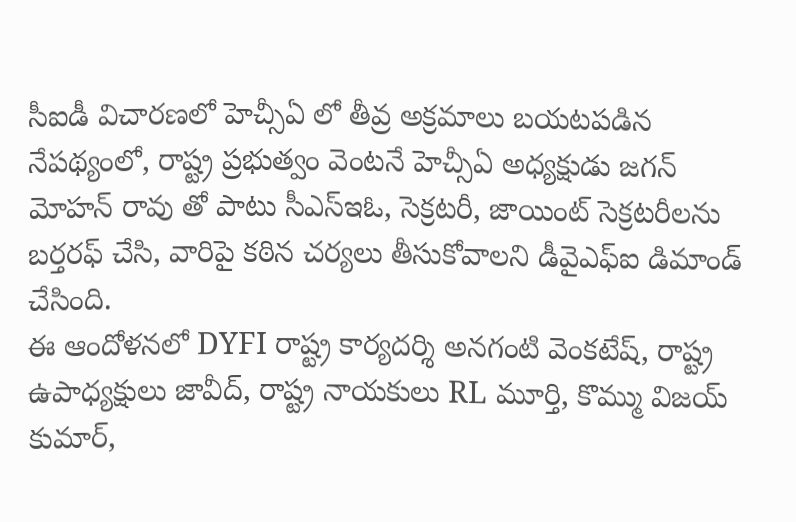సీఐడీ విచారణలో హెచ్సీఏ లో తీవ్ర అక్రమాలు బయటపడిన నేపథ్యంలో, రాష్ట్ర ప్రభుత్వం వెంటనే హెచ్సీఏ అధ్యక్షుడు జగన్ మోహన్ రావు తో పాటు సీఎస్ఇఓ, సెక్రటరీ, జాయింట్ సెక్రటరీలను బర్తరఫ్ చేసి, వారిపై కఠిన చర్యలు తీసుకోవాలని డీవైఎఫ్ఐ డిమాండ్ చేసింది.
ఈ ఆందోళనలో DYFI రాష్ట్ర కార్యదర్శి అనగంటి వెంకటేష్, రాష్ట్ర ఉపాధ్యక్షులు జావీద్, రాష్ట్ర నాయకులు RL మూర్తి, కొమ్ము విజయ్ కుమార్,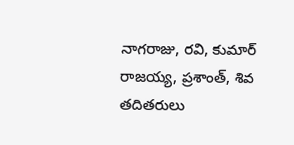నాగరాజు, రవి, కుమార్ రాజయ్య, ప్రశాంత్, శివ తదితరులు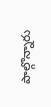పాల్గొన్నారు